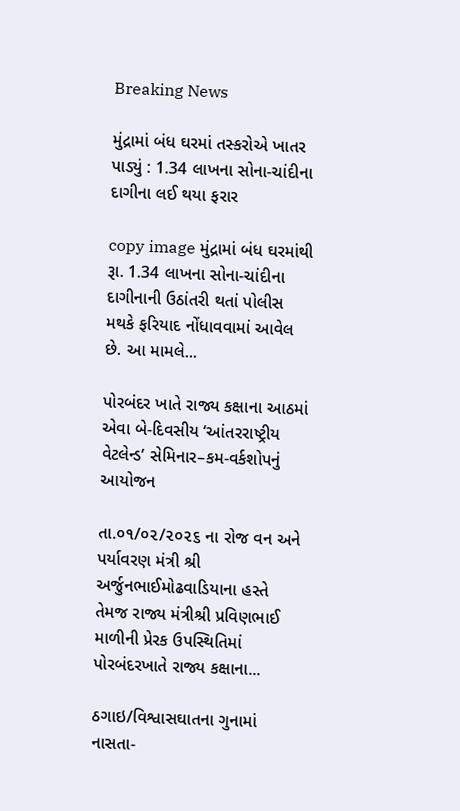Breaking News

મુંદ્રામાં બંધ ઘરમાં તસ્કરોએ ખાતર પાડ્યું : 1.34 લાખના સોના-ચાંદીના દાગીના લઈ થયા ફરાર

copy image મુંદ્રામાં બંધ ઘરમાંથી રૂા. 1.34 લાખના સોના-ચાંદીના દાગીનાની ઉઠાંતરી થતાં પોલીસ મથકે ફરિયાદ નોંધાવવામાં આવેલ છે. આ મામલે...

પોરબંદર ખાતે રાજ્ય કક્ષાના આઠમાં એવા બે-દિવસીય ‘આંતરરાષ્ટ્રીય વેટલેન્ડ’ સેમિનાર–કમ-વર્કશોપનું આયોજન

તા.૦૧/૦૨/૨૦૨૬ ના રોજ વન અને પર્યાવરણ મંત્રી શ્રી અર્જુનભાઈમોઢવાડિયાના હસ્તે તેમજ રાજ્ય મંત્રીશ્રી પ્રવિણભાઈ માળીની પ્રેરક ઉપસ્થિતિમાં પોરબંદરખાતે રાજ્ય કક્ષાના...

ઠગાઇ/વિશ્વાસઘાતના ગુનામાં નાસતા-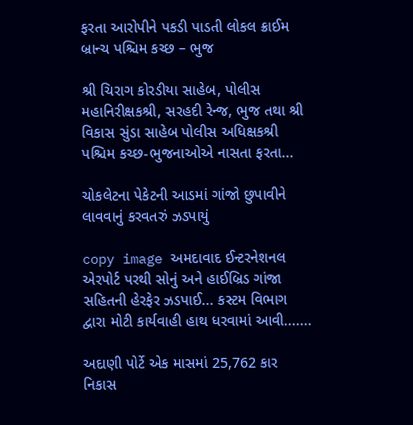ફરતા આરોપીને પકડી પાડતી લોકલ ક્રાઈમ બ્રાન્ચ પશ્ચિમ કચ્છ – ભુજ

શ્રી ચિરાગ કોરડીયા સાહેબ, પોલીસ મહાનિરીક્ષકશ્રી, સરહદી રેન્જ, ભુજ તથા શ્રી વિકાસ સુંડા સાહેબ પોલીસ અધિક્ષકશ્રી પશ્ચિમ કચ્છ-ભુજનાઓએ નાસતા ફરતા...

ચોકલેટના પેકેટની આડમાં ગાંજો છુપાવીને લાવવાનું કરવતરું ઝડપાયું

copy image અમદાવાદ ઈન્ટરનેશનલ એરપોર્ટ પરથી સોનું અને હાઈબ્રિડ ગાંજા સહિતની હેરફેર ઝડપાઈ... કસ્ટમ વિભાગ દ્વારા મોટી કાર્યવાહી હાથ ધરવામાં આવી.......

અદાણી પોર્ટે એક માસમાં 25,762 કાર નિકાસ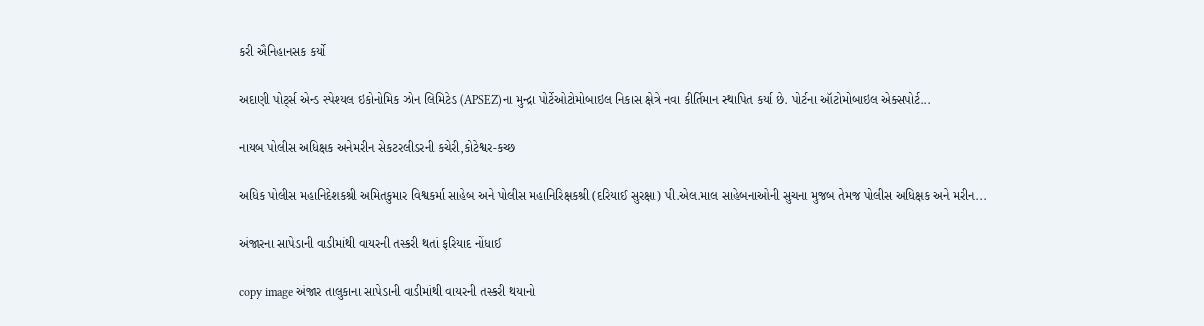કરી ઐનિહાનસક કર્યો

અદાણી પોર્ટ્સ એન્ડ સ્પેશ્યલ ઇકોનોમિક ઝોન લિમિટેડ (APSEZ)ના મુન્દ્રા પોર્ટેઓટોમોબાઇલ નિકાસ ક્ષેત્રે નવા કીર્તિમાન સ્થાપિત કર્યા છે. પોર્ટના ઑટોમોબાઇલ એક્સપોર્ટ...

નાયબ પોલીસ અધિક્ષક અનેમરીન સેકટરલીડરની કચેરી,કોટેશ્વર-કચ્છ

અધિક પોલીસ મહાનિદેશકશ્રી અમિતકુમાર વિશ્વકર્મા સાહેબ અને પોલીસ મહાનિરિક્ષકશ્રી (દરિયાઈ સુરક્ષા) પી.એલ.માલ સાહેબનાઓની સુચના મુજબ તેમજ પોલીસ અધિક્ષક અને મરીન...

અંજારના સાપેડાની વાડીમાંથી વાયરની તસ્કરી થતાં ફરિયાદ નોંધાઈ

copy image અંજાર તાલુકાના સાપેડાની વાડીમાંથી વાયરની તસ્કરી થયાનો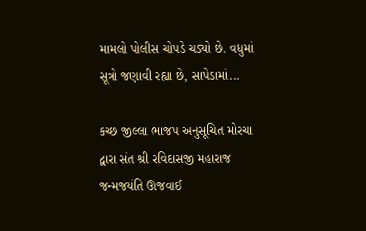મામલો પોલીસ ચોપડે ચડ્યો છે. વધુમાં સૂત્રો જણાવી રહ્યા છે, સાપેડામાં...

કચ્છ જીલ્લા ભાજપ અનુસૂચિત મોરચા દ્વારા સંત શ્રી રવિદાસજી મહારાજ જન્મજયંતિ ઊજવાઈ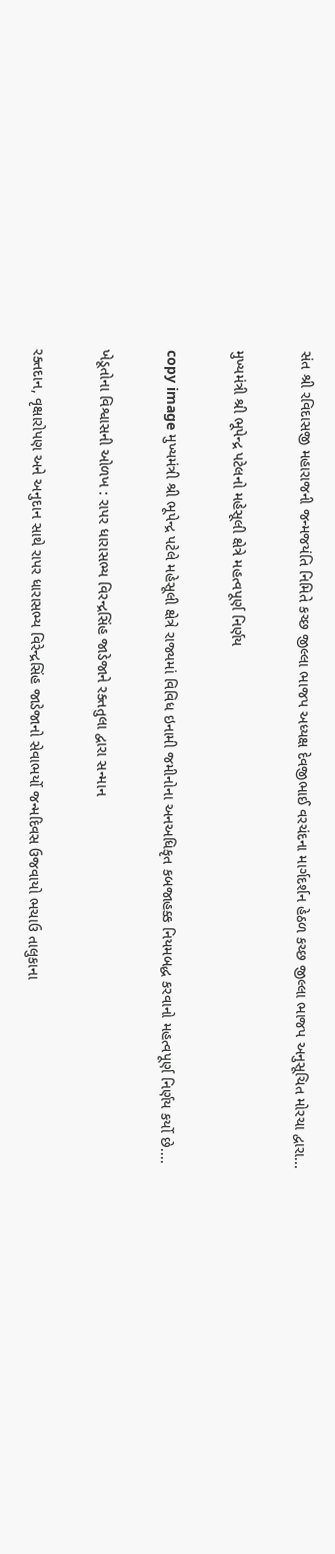સંત શ્રી રવિદાસજી મહારાજની જન્મજયંતિ નિમિતે કચ્છ જીલ્લા ભાજપ અધ્યક્ષ દેવજીભાઈ વરચંદના માર્ગદર્શન હેઠળ કચ્છ જીલ્લા ભાજપ અનુસૂચિત મોરચા દ્વારા...

મુખ્યમંત્રી શ્રી ભૂપેન્દ્ર પટેલનો મહેસૂલી ક્ષેત્રે મહત્વપૂર્ણ નિર્ણય

copy image મુખ્યમંત્રી શ્રી ભૂપેન્દ્ર પટેલે મહેસૂલી ક્ષેત્રે રાજ્યમાં વિવિધ ઇનામી જમીનોના અનઅધિકૃત કબજાહક્ક નિયમબદ્ધ કરવાનો મહત્વપૂર્ણ નિર્ણય કર્યો છે....

ખેડૂતોના વિશ્વાસની ઓળખ : રાપર ધારાસભ્ય વિરન્દ્રસિંહ જાડેજાને રક્તતુલા દ્વારા સન્માન

રક્તદાન, વૃક્ષારોપણ અને અનુદાન સાથે રાપર ધારાસભ્ય વિરેન્દ્રસિંહ જાડેજાનો સેવાભર્યો જન્મદિવસ ઉજવાયો ભચાઉ તાલુકાના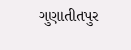ગુણાતીતપુર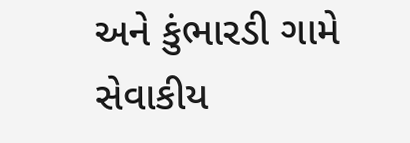અને કુંભારડી ગામે સેવાકીય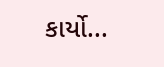કાર્યો...